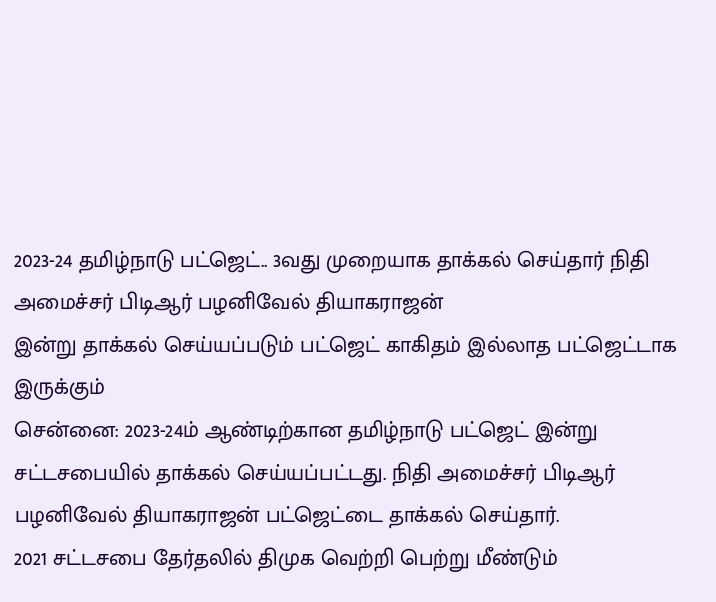2023-24 தமிழ்நாடு பட்ஜெட்.. 3வது முறையாக தாக்கல் செய்தார் நிதி அமைச்சர் பிடிஆர் பழனிவேல் தியாகராஜன்
இன்று தாக்கல் செய்யப்படும் பட்ஜெட் காகிதம் இல்லாத பட்ஜெட்டாக இருக்கும்
சென்னை: 2023-24ம் ஆண்டிற்கான தமிழ்நாடு பட்ஜெட் இன்று சட்டசபையில் தாக்கல் செய்யப்பட்டது. நிதி அமைச்சர் பிடிஆர் பழனிவேல் தியாகராஜன் பட்ஜெட்டை தாக்கல் செய்தார்.
2021 சட்டசபை தேர்தலில் திமுக வெற்றி பெற்று மீண்டும்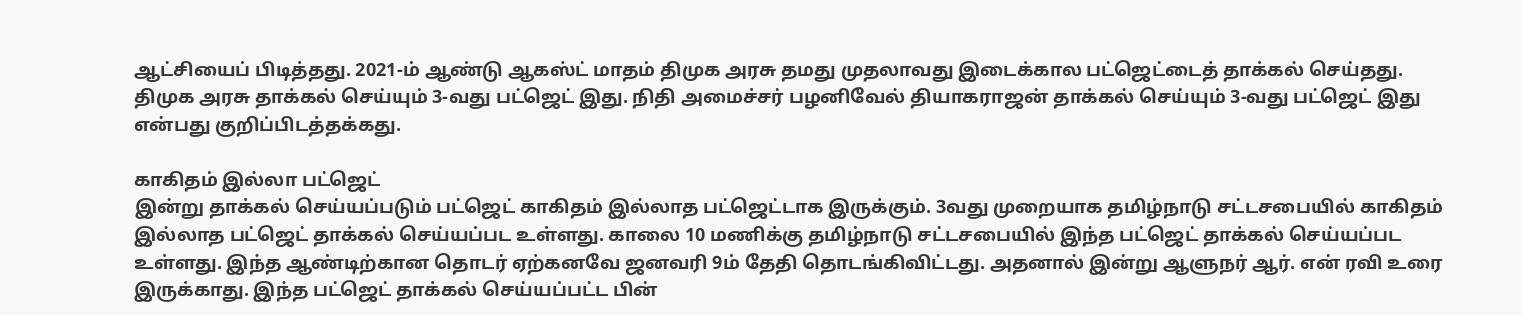ஆட்சியைப் பிடித்தது. 2021-ம் ஆண்டு ஆகஸ்ட் மாதம் திமுக அரசு தமது முதலாவது இடைக்கால பட்ஜெட்டைத் தாக்கல் செய்தது.
திமுக அரசு தாக்கல் செய்யும் 3-வது பட்ஜெட் இது. நிதி அமைச்சர் பழனிவேல் தியாகராஜன் தாக்கல் செய்யும் 3-வது பட்ஜெட் இது என்பது குறிப்பிடத்தக்கது.

காகிதம் இல்லா பட்ஜெட்
இன்று தாக்கல் செய்யப்படும் பட்ஜெட் காகிதம் இல்லாத பட்ஜெட்டாக இருக்கும். 3வது முறையாக தமிழ்நாடு சட்டசபையில் காகிதம் இல்லாத பட்ஜெட் தாக்கல் செய்யப்பட உள்ளது. காலை 10 மணிக்கு தமிழ்நாடு சட்டசபையில் இந்த பட்ஜெட் தாக்கல் செய்யப்பட உள்ளது. இந்த ஆண்டிற்கான தொடர் ஏற்கனவே ஜனவரி 9ம் தேதி தொடங்கிவிட்டது. அதனால் இன்று ஆளுநர் ஆர். என் ரவி உரை இருக்காது. இந்த பட்ஜெட் தாக்கல் செய்யப்பட்ட பின்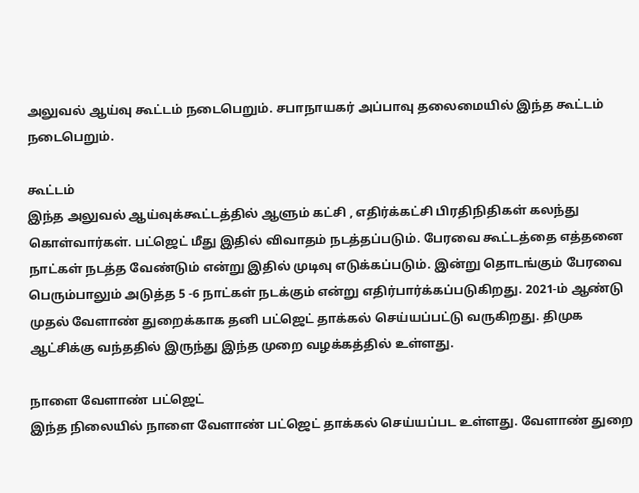அலுவல் ஆய்வு கூட்டம் நடைபெறும். சபாநாயகர் அப்பாவு தலைமையில் இந்த கூட்டம் நடைபெறும்.

கூட்டம்
இந்த அலுவல் ஆய்வுக்கூட்டத்தில் ஆளும் கட்சி , எதிர்க்கட்சி பிரதிநிதிகள் கலந்து கொள்வார்கள். பட்ஜெட் மீது இதில் விவாதம் நடத்தப்படும். பேரவை கூட்டத்தை எத்தனை நாட்கள் நடத்த வேண்டும் என்று இதில் முடிவு எடுக்கப்படும். இன்று தொடங்கும் பேரவை பெரும்பாலும் அடுத்த 5 -6 நாட்கள் நடக்கும் என்று எதிர்பார்க்கப்படுகிறது. 2021-ம் ஆண்டு முதல் வேளாண் துறைக்காக தனி பட்ஜெட் தாக்கல் செய்யப்பட்டு வருகிறது. திமுக ஆட்சிக்கு வந்ததில் இருந்து இந்த முறை வழக்கத்தில் உள்ளது.

நாளை வேளாண் பட்ஜெட்
இந்த நிலையில் நாளை வேளாண் பட்ஜெட் தாக்கல் செய்யப்பட உள்ளது. வேளாண் துறை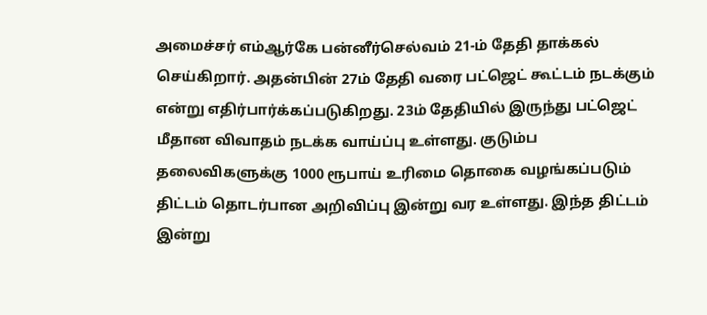அமைச்சர் எம்ஆர்கே பன்னீர்செல்வம் 21-ம் தேதி தாக்கல் செய்கிறார். அதன்பின் 27ம் தேதி வரை பட்ஜெட் கூட்டம் நடக்கும் என்று எதிர்பார்க்கப்படுகிறது. 23ம் தேதியில் இருந்து பட்ஜெட் மீதான விவாதம் நடக்க வாய்ப்பு உள்ளது. குடும்ப தலைவிகளுக்கு 1000 ரூபாய் உரிமை தொகை வழங்கப்படும் திட்டம் தொடர்பான அறிவிப்பு இன்று வர உள்ளது. இந்த திட்டம் இன்று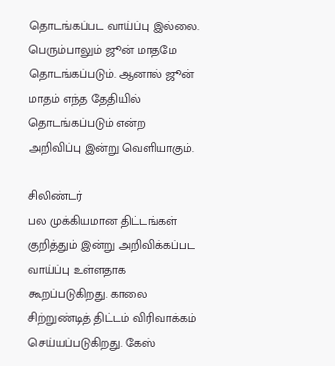தொடங்கப்பட வாய்ப்பு இல்லை. பெரும்பாலும் ஜூன் மாதமே தொடங்கப்படும். ஆனால் ஜூன் மாதம் எந்த தேதியில் தொடங்கப்படும் என்ற அறிவிப்பு இன்று வெளியாகும்.

சிலிண்டர்
பல முக்கியமான திட்டங்கள் குறித்தும் இன்று அறிவிக்கப்பட வாய்ப்பு உள்ளதாக கூறப்படுகிறது. காலை சிற்றுண்டித் திட்டம் விரிவாக்கம் செய்யப்படுகிறது. கேஸ்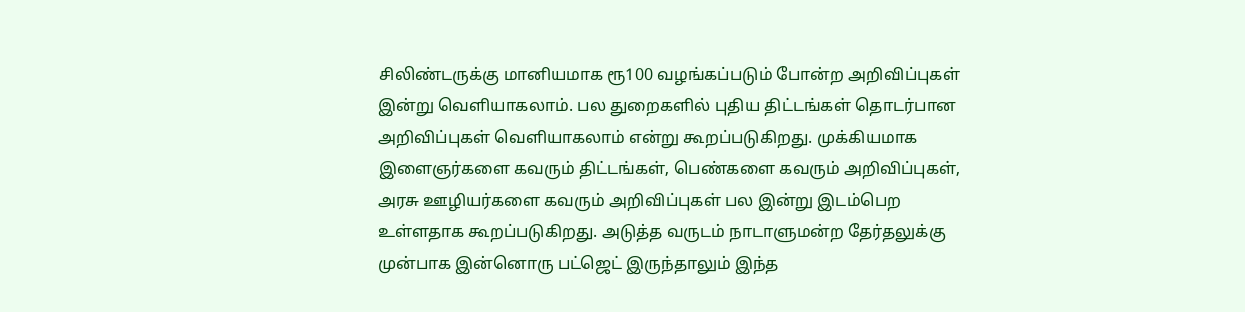சிலிண்டருக்கு மானியமாக ரூ100 வழங்கப்படும் போன்ற அறிவிப்புகள் இன்று வெளியாகலாம். பல துறைகளில் புதிய திட்டங்கள் தொடர்பான அறிவிப்புகள் வெளியாகலாம் என்று கூறப்படுகிறது. முக்கியமாக இளைஞர்களை கவரும் திட்டங்கள், பெண்களை கவரும் அறிவிப்புகள், அரசு ஊழியர்களை கவரும் அறிவிப்புகள் பல இன்று இடம்பெற உள்ளதாக கூறப்படுகிறது. அடுத்த வருடம் நாடாளுமன்ற தேர்தலுக்கு முன்பாக இன்னொரு பட்ஜெட் இருந்தாலும் இந்த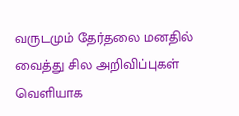வருடமும் தேர்தலை மனதில் வைத்து சில அறிவிப்புகள் வெளியாக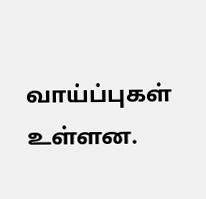வாய்ப்புகள் உள்ளன.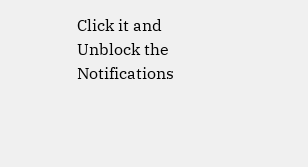Click it and Unblock the Notifications